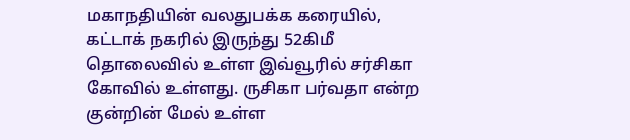மகாநதியின் வலதுபக்க கரையில், கட்டாக் நகரில் இருந்து 52கிமீ தொலைவில் உள்ள இவ்வூரில் சர்சிகா கோவில் உள்ளது. ருசிகா பர்வதா என்ற குன்றின் மேல் உள்ள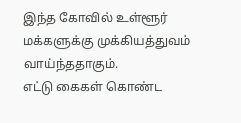இந்த கோவில் உள்ளூர் மக்களுக்கு முக்கியத்துவம் வாய்ந்ததாகும்.
எட்டு கைகள் கொண்ட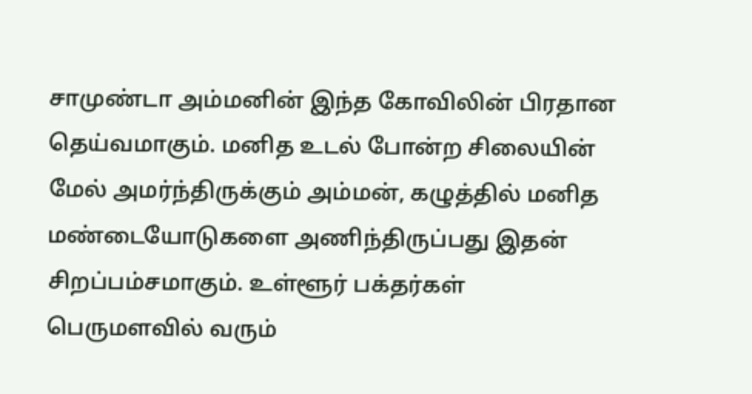சாமுண்டா அம்மனின் இந்த கோவிலின் பிரதான தெய்வமாகும். மனித உடல் போன்ற சிலையின் மேல் அமர்ந்திருக்கும் அம்மன், கழுத்தில் மனித மண்டையோடுகளை அணிந்திருப்பது இதன் சிறப்பம்சமாகும். உள்ளூர் பக்தர்கள் பெருமளவில் வரும்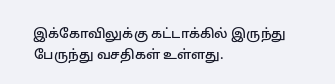இக்கோவிலுக்கு கட்டாக்கில் இருந்து பேருந்து வசதிகள் உள்ளது.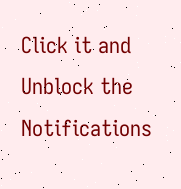Click it and Unblock the Notifications